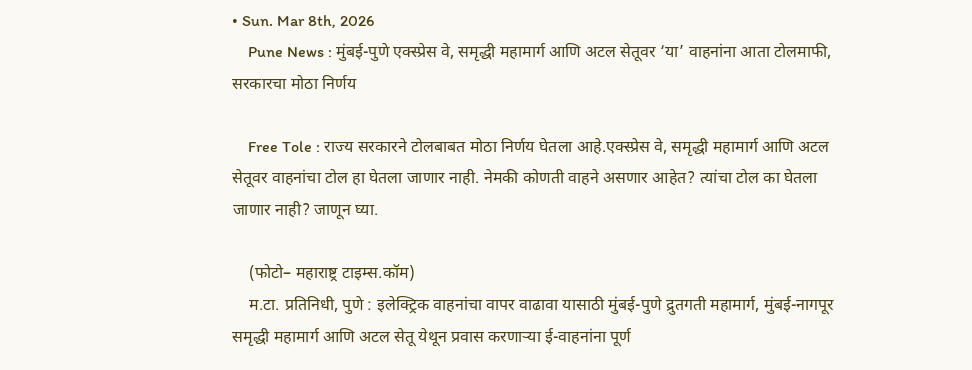• Sun. Mar 8th, 2026
    Pune News : मुंबई-पुणे एक्स्प्रेस वे, समृद्धी महामार्ग आणि अटल सेतूवर ‘या’ वाहनांना आता टोलमाफी, सरकारचा मोठा निर्णय

    Free Tole : राज्य सरकारने टोलबाबत मोठा निर्णय घेतला आहे.एक्स्प्रेस वे, समृद्धी महामार्ग आणि अटल सेतूवर वाहनांचा टोल हा घेतला जाणार नाही. नेमकी कोणती वाहने असणार आहेत? त्यांचा टोल का घेतला जाणार नाही? जाणून घ्या.

    (फोटो– महाराष्ट्र टाइम्स.कॉम)
    म.टा. प्रतिनिधी, पुणे : इलेक्ट्रिक वाहनांचा वापर वाढावा यासाठी मुंबई-पुणे द्रुतगती महामार्ग, मुंबई-नागपूर समृद्धी महामार्ग आणि अटल सेतू येथून प्रवास करणाऱ्या ई-वाहनांना पूर्ण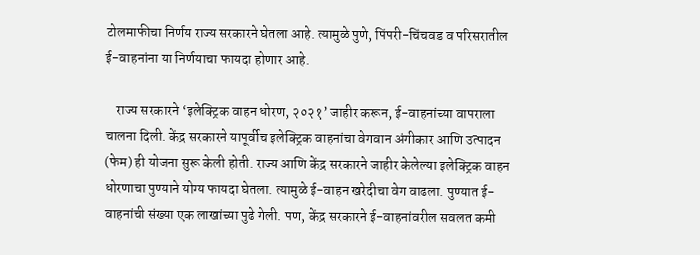टोलमाफीचा निर्णय राज्य सरकारने घेतला आहे. त्यामुळे पुणे, पिंपरी-चिंचवड व परिसरातील ई-वाहनांना या निर्णयाचा फायदा होणार आहे.

    राज्य सरकारने ‘इलेक्ट्रिक वाहन धोरण, २०२१’ जाहीर करून, ई-वाहनांच्या वापराला चालना दिली. केंद्र सरकारने यापूर्वीच इलेक्ट्रिक वाहनांचा वेगवान अंगीकार आणि उत्पादन (फेम) ही योजना सुरू केली होती. राज्य आणि केंद्र सरकारने जाहीर केलेल्या इलेक्ट्रिक वाहन धोरणाचा पुण्याने योग्य फायदा घेतला. त्यामुळे ई-वाहन खरेदीचा वेग वाढला. पुण्यात ई-वाहनांची संख्या एक लाखांच्या पुढे गेली. पण, केंद्र सरकारने ई-वाहनांवरील सवलत कमी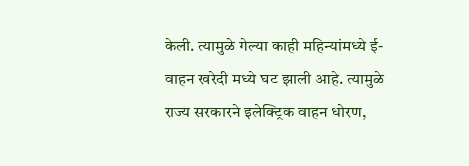केली. त्यामुळे गेल्या काही महिन्यांमध्ये ई-वाहन खरेदी मध्ये घट झाली आहे. त्यामुळे राज्य सरकारने इलेक्ट्रिक वाहन धोरण,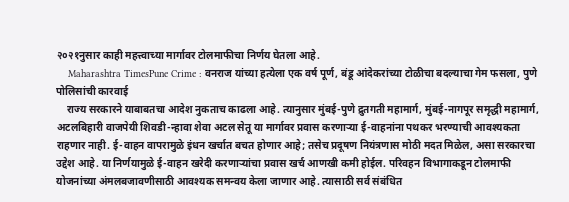२०२१नुसार काही महत्त्वाच्या मार्गावर टोलमाफीचा निर्णय घेतला आहे.
    Maharashtra TimesPune Crime : वनराज यांच्या हत्येला एक वर्ष पूर्ण, बंडू आंदेकरांच्या टोळीचा बदल्याचा गेम फसला, पुणे पोलिसांची कारवाई
    राज्य सरकारने याबाबतचा आदेश नुकताच काढला आहे. त्यानुसार मुंबई-पुणे द्रुतगती महामार्ग, मुंबई-नागपूर समृ‌द्धी महामार्ग, अटलबिहारी वाजपेयी शिवडी-न्हावा शेवा अटल सेतू या मार्गावर प्रवास करणाऱ्या ई-वाहनांना पथकर भरण्याची आवश्यकता राहणार नाही. ई-वाहन वापरामुळे इंधन खर्चात बचत होणार आहे; तसेच प्रदूषण नियंत्रणास मोठी मदत मिळेल, असा सरकारचा उद्देश आहे. या निर्णयामुळे ई-वाहन खरेदी करणाऱ्यांचा प्रवास खर्च आणखी कमी होईल. परिवहन विभागाकडून टोलमाफी योजनांच्या अंमलबजावणीसाठी आवश्यक समन्वय केला जाणार आहे. त्यासाठी सर्व संबंधित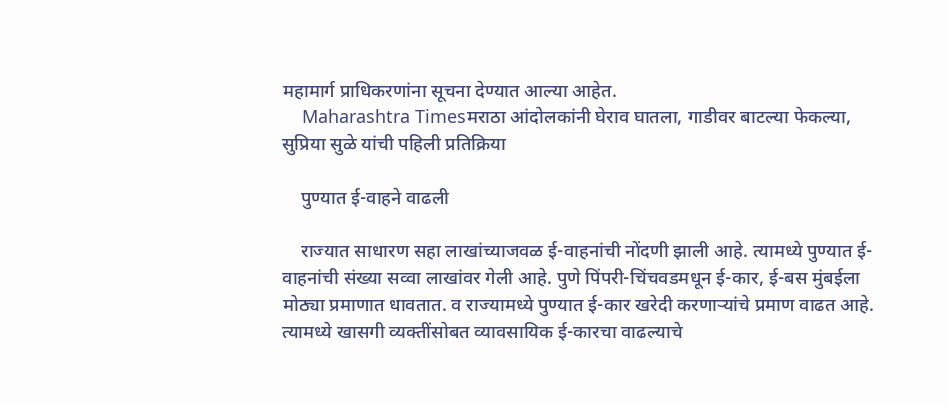महामार्ग प्राधिकरणांना सूचना देण्यात आल्या आहेत.
    Maharashtra Timesमराठा आंदोलकांनी घेराव घातला, गाडीवर बाटल्या फेकल्या, सुप्रिया सुळे यांची पहिली प्रतिक्रिया

    पुण्यात ई-वाहने वाढली

    राज्यात साधारण सहा लाखांच्याजवळ ई-वाहनांची नोंदणी झाली आहे. त्यामध्ये पुण्यात ई-वाहनांची संख्या सव्वा लाखांवर गेली आहे. पुणे पिंपरी-चिंचवडमधून ई-कार, ई-बस मुंबईला मोठ्या प्रमाणात धावतात. व राज्यामध्ये पुण्यात ई-कार खरेदी करणाऱ्यांचे प्रमाण वाढत आहे. त्यामध्ये खासगी व्यक्तींसोबत व्यावसायिक ई-कारचा वाढल्याचे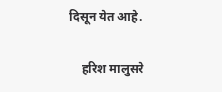दिसून येत आहे.

    हरिश मालुसरे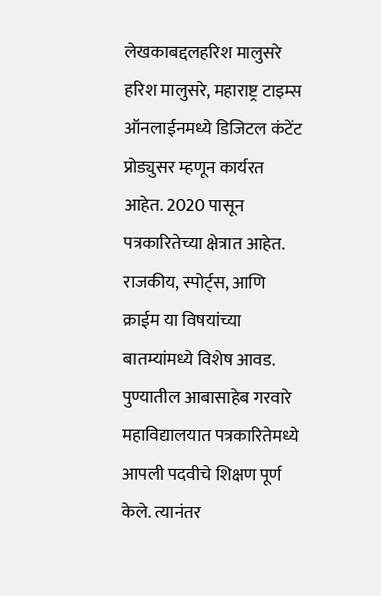लेखकाबद्दलहरिश मालुसरे हरिश मालुसरे, महाराष्ट्र टाइम्स ऑनलाईनमध्ये डिजिटल कंटेंट प्रोड्युसर म्हणून कार्यरत आहेत. 2020 पासून पत्रकारितेच्या क्षेत्रात आहेत. राजकीय, स्पोर्ट्स, आणि क्राईम या विषयांच्या बातम्यांमध्ये विशेष आवड. पुण्यातील आबासाहेब गरवारे महाविद्यालयात पत्रकारितेमध्ये आपली पदवीचे शिक्षण पूर्ण केले. त्यानंतर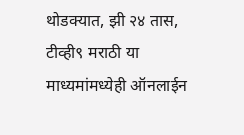थोडक्यात, झी २४ तास, टीव्ही९ मराठी या माध्यमांमध्येही ऑनलाईन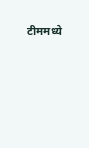टीममध्ये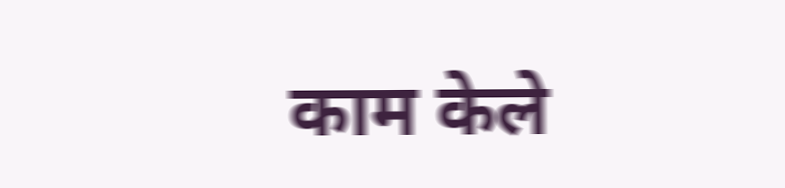काम केले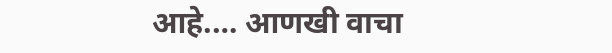आहे.… आणखी वाचा